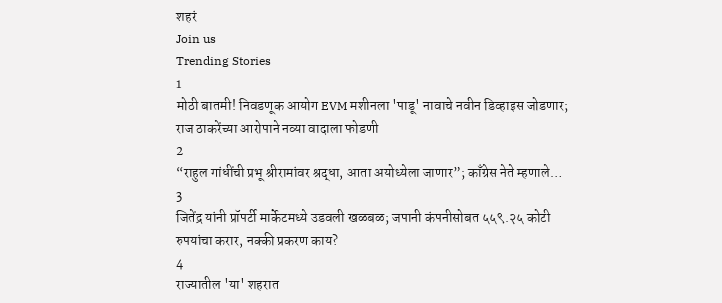शहरं
Join us
Trending Stories
1
मोठी बातमी! निवडणूक आयोग EVM मशीनला 'पाडू' नावाचे नवीन डिव्हाइस जोडणार; राज ठाकरेंच्या आरोपाने नव्या वादाला फोडणी
2
“राहुल गांधींची प्रभू श्रीरामांवर श्रद्धा, आता अयोध्येला जाणार”; काँग्रेस नेते म्हणाले…
3
जितेंद्र यांनी प्रॉपर्टी मार्केटमध्ये उडवली खळबळ; जपानी कंपनीसोबत ५५९.२५ कोटी रुपयांचा करार, नक्की प्रकरण काय?
4
राज्यातील 'या' शहरात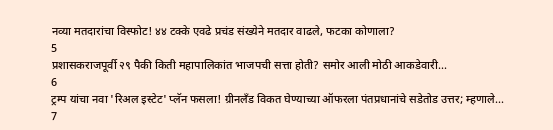नव्या मतदारांचा विस्फोट! ४४ टक्के एवढे प्रचंड संख्येने मतदार वाढले, फटका कोणाला?
5
प्रशासकराजपूर्वी २९ पैकी किती महापालिकांत भाजपची सत्ता होती? समोर आली मोठी आकडेवारी...
6
ट्रम्प यांचा नवा 'रिअल इस्टेट' प्लॅन फसला! ग्रीनलँड विकत घेण्याच्या ऑफरला पंतप्रधानांचे सडेतोड उत्तर; म्हणाले...
7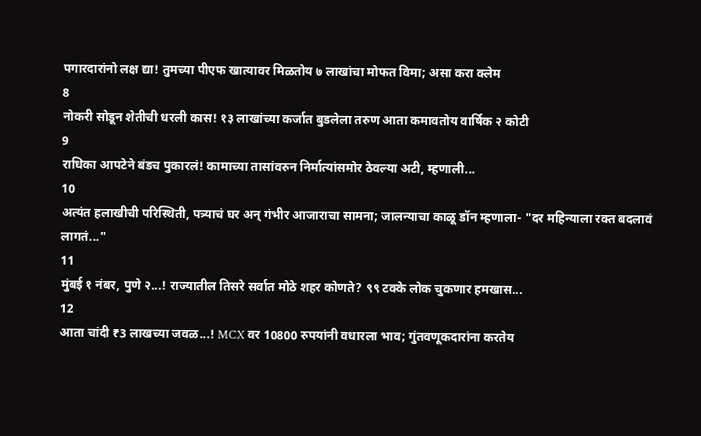पगारदारांनो लक्ष द्या! तुमच्या पीएफ खात्यावर मिळतोय ७ लाखांचा मोफत विमा; असा करा क्लेम
8
नोकरी सोडून शेतीची धरली कास! १३ लाखांच्या कर्जात बुडलेला तरुण आता कमावतोय वार्षिक २ कोटी
9
राधिका आपटेने बंडच पुकारलं! कामाच्या तासांवरुन निर्मात्यांसमोर ठेवल्या अटी, म्हणाली...
10
अत्यंत हलाखीची परिस्थिती, पत्र्याचं घर अन् गंभीर आजाराचा सामना; जालन्याचा काळू डॉन म्हणाला- "दर महिन्याला रक्त बदलावं लागतं..."
11
मुंबई १ नंबर, पुणे २...! राज्यातील तिसरे सर्वात मोठे शहर कोणते? ९९ टक्के लोक चुकणार हमखास...
12
आता चांदी ₹3 लाखच्या जवळ...! MCX वर 10800 रुपयांनी वधारला भाव; गुंतवणूकदारांना करतेय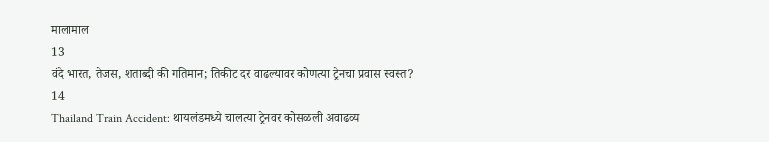मालामाल
13
वंदे भारत, तेजस, शताब्दी की गतिमान; तिकीट दर वाढल्यावर कोणत्या ट्रेनचा प्रवास स्वस्त?
14
Thailand Train Accident: थायलंडमध्ये चालत्या ट्रेनवर कोसळली अवाढव्य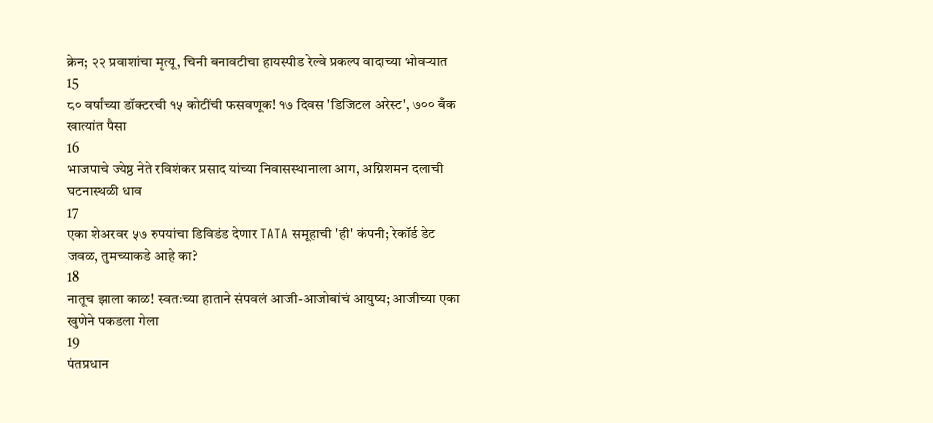क्रेन; २२ प्रवाशांचा मृत्यू, चिनी बनावटीचा हायस्पीड रेल्वे प्रकल्प वादाच्या भोवऱ्यात
15
८० वर्षांच्या डॉक्टरची १५ कोटींची फसवणूक! १७ दिवस 'डिजिटल अरेस्ट', ७०० बँक खात्यांत पैसा
16
भाजपाचे ज्येष्ठ नेते रविशंकर प्रसाद यांच्या निवासस्थानाला आग, अग्निशमन दलाची घटनास्थळी धाव
17
एका शेअरवर ५७ रुपयांचा डिविडंड देणार TATA समूहाची 'ही' कंपनी; रेकॉर्ड डेट जवळ, तुमच्याकडे आहे का?
18
नातूच झाला काळ! स्वतःच्या हाताने संपवलं आजी-आजोबांचं आयुष्य; आजीच्या एका खुणेने पकडला गेला
19
पंतप्रधान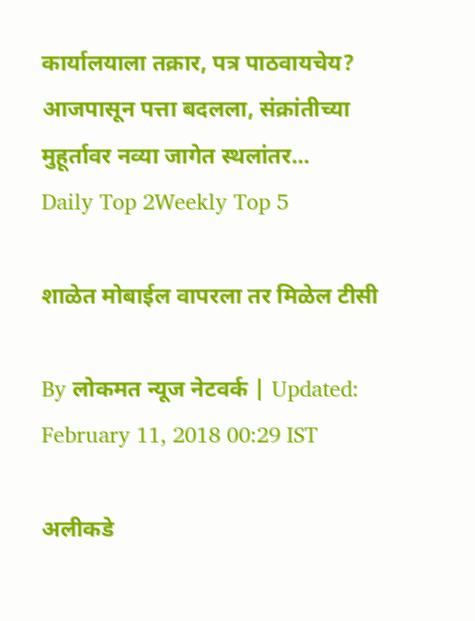कार्यालयाला तक्रार, पत्र पाठवायचेय? आजपासून पत्ता बदलला, संक्रांतीच्या मुहूर्तावर नव्या जागेत स्थलांतर...
Daily Top 2Weekly Top 5

शाळेत मोबाईल वापरला तर मिळेल टीसी

By लोकमत न्यूज नेटवर्क | Updated: February 11, 2018 00:29 IST

अलीकडे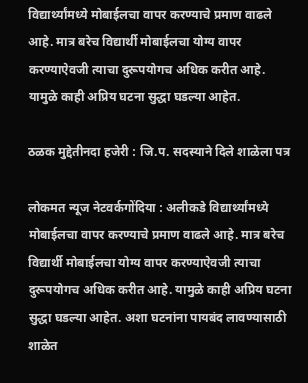विद्यार्थ्यांमध्ये मोबाईलचा वापर करण्याचे प्रमाण वाढले आहे. मात्र बरेच विद्यार्थी मोबाईलचा योग्य वापर करण्याऐवजी त्याचा दुरूपयोगच अधिक करीत आहे. यामुळे काही अप्रिय घटना सुद्धा घडल्या आहेत.

ठळक मुद्देतीनदा हजेरी : जि.प. सदस्याने दिले शाळेला पत्र

लोकमत न्यूज नेटवर्कगोंदिया : अलीकडे विद्यार्थ्यांमध्ये मोबाईलचा वापर करण्याचे प्रमाण वाढले आहे. मात्र बरेच विद्यार्थी मोबाईलचा योग्य वापर करण्याऐवजी त्याचा दुरूपयोगच अधिक करीत आहे. यामुळे काही अप्रिय घटना सुद्धा घडल्या आहेत. अशा घटनांना पायबंद लावण्यासाठी शाळेत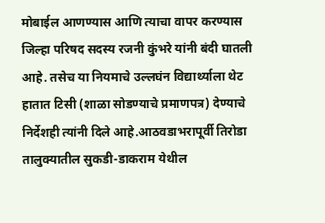मोबाईल आणण्यास आणि त्याचा वापर करण्यास जिल्हा परिषद सदस्य रजनी कुंभरे यांनी बंदी घातली आहे. तसेच या नियमाचे उल्लघंन विद्यार्थ्याला थेट हातात टिसी (शाळा सोडण्याचे प्रमाणपत्र) देण्याचे निर्देशही त्यांनी दिले आहे.आठवडाभरापूर्वी तिरोडा तालुक्यातील सुकडी-डाकराम येथील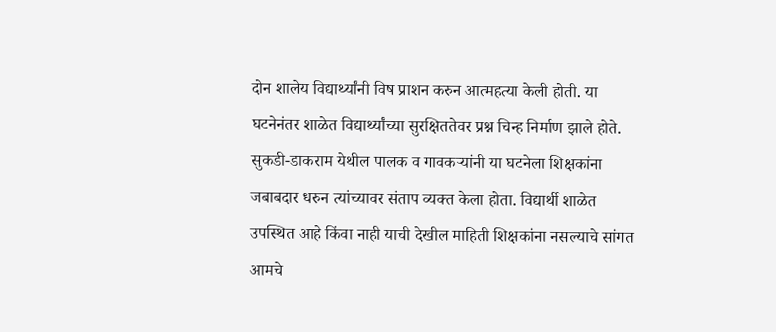दोन शालेय विद्यार्थ्यांनी विष प्राशन करुन आत्महत्या केली होती. या घटनेनंतर शाळेत विद्यार्थ्यांच्या सुरक्षिततेवर प्रश्न चिन्ह निर्माण झाले होते. सुकडी-डाकराम येथील पालक व गावकऱ्यांनी या घटनेला शिक्षकांना जबाबदार धरुन त्यांच्यावर संताप व्यक्त केला होता. विद्यार्थी शाळेत उपस्थित आहे किंवा नाही याची देखील माहिती शिक्षकांना नसल्याचे सांगत आमचे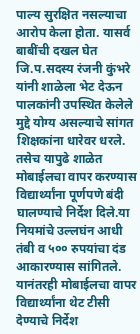पाल्य सुरक्षित नसल्याचा आरोप केला होता. यासर्व बाबींची दखल घेत जि.प.सदस्य रंजनी कुंभरे यांनी शाळेला भेट देऊन पालकांनी उपस्थित केलेले मुद्दे योग्य असल्याचे सांगत शिक्षकांना धारेवर धरले. तसेच यापुढे शाळेत मोबाईलचा वापर करण्यास विद्यार्थ्यांना पूर्णपणे बंदी घालण्याचे निर्देश दिले.या नियमांचे उल्लघंन आधी तंबी व ५०० रुपयांचा दंड आकारण्यास सांगितले. यानंतरही मोबाईलचा वापर विद्यार्थ्यांना थेट टीसी देण्याचे निर्देश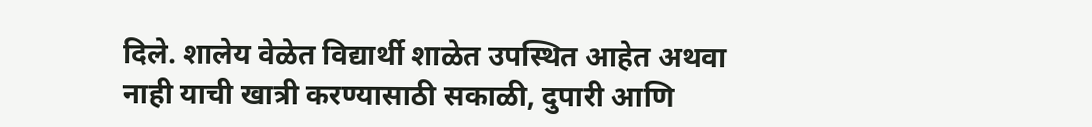दिले. शालेय वेळेत विद्यार्थी शाळेत उपस्थित आहेत अथवा नाही याची खात्री करण्यासाठी सकाळी, दुपारी आणि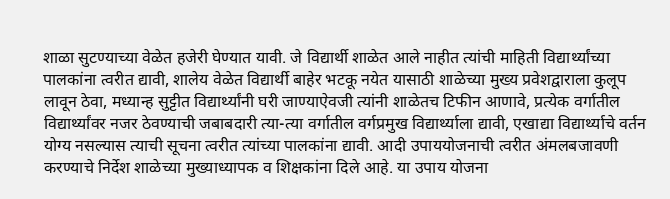शाळा सुटण्याच्या वेळेत हजेरी घेण्यात यावी. जे विद्यार्थी शाळेत आले नाहीत त्यांची माहिती विद्यार्थ्यांच्या पालकांना त्वरीत द्यावी, शालेय वेळेत विद्यार्थी बाहेर भटकू नयेत यासाठी शाळेच्या मुख्य प्रवेशद्वाराला कुलूप लावून ठेवा, मध्यान्ह सुट्टीत विद्यार्थ्यांनी घरी जाण्याऐवजी त्यांनी शाळेतच टिफीन आणावे, प्रत्येक वर्गातील विद्यार्थ्यांवर नजर ठेवण्याची जबाबदारी त्या-त्या वर्गातील वर्गप्रमुख विद्यार्थ्याला द्यावी, एखाद्या विद्यार्थ्याचे वर्तन योग्य नसल्यास त्याची सूचना त्वरीत त्यांच्या पालकांना द्यावी. आदी उपाययोजनाची त्वरीत अंमलबजावणी करण्याचे निर्देश शाळेच्या मुख्याध्यापक व शिक्षकांना दिले आहे. या उपाय योजना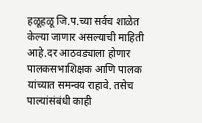हळूहळू जि.प.च्या सर्वच शाळेत केल्या जाणार असल्याची माहिती आहे.दर आठवड्याला होणार पालकसभाशिक्षक आणि पालक यांच्यात समन्वय राहावे. तसेच पाल्यांसंबंधी काही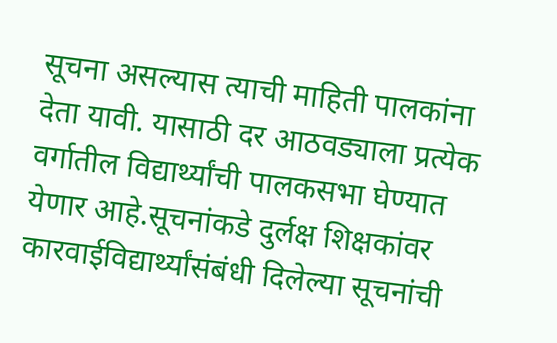सूचना असल्यास त्याची माहिती पालकांना देता यावी. यासाठी दर आठवड्याला प्रत्येक वर्गातील विद्यार्थ्यांची पालकसभा घेण्यात येणार आहे.सूचनांकडे दुर्लक्ष शिक्षकांवर कारवाईविद्यार्थ्यांसंबंधी दिलेल्या सूचनांची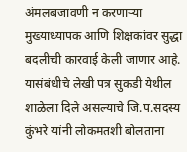अंमलबजावणी न करणाऱ्या मुख्याध्यापक आणि शिक्षकांवर सुद्धा बदलीची कारवाई केली जाणार आहे. यासंबंधीचे लेखी पत्र सुकडी येथील शाळेला दिले असल्याचे जि.प.सदस्य कुंभरे यांनी लोकमतशी बोलताना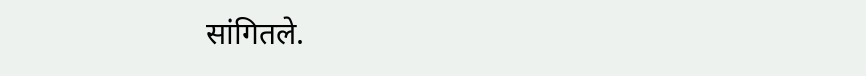सांगितले.